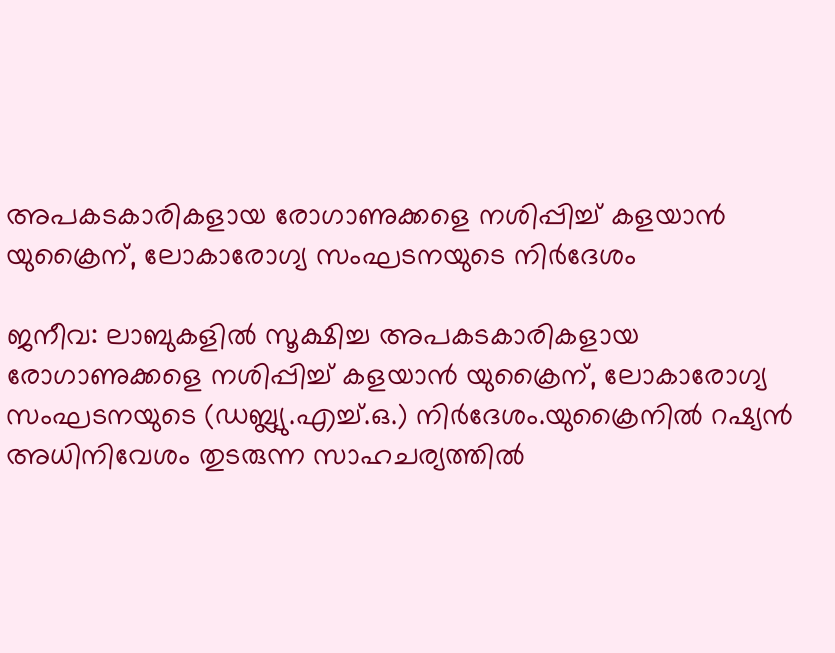അപകടകാരികളായ രോഗാണുക്കളെ നശിപ്പിച്ച് കളയാന്‍ യുക്രൈന്, ലോകാരോഗ്യ സംഘടനയുടെ നിര്‍ദേശം

ജനീവ: ലാബുകളില്‍ സൂക്ഷിച്ച അപകടകാരികളായ രോഗാണുക്കളെ നശിപ്പിച്ച് കളയാന്‍ യുക്രൈന്, ലോകാരോഗ്യ സംഘടനയുടെ (ഡബ്ല്യു.എച്ച്.ഒ.) നിര്‍ദേശം.യുക്രൈനില്‍ റഷ്യന്‍ അധിനിവേശം തുടരുന്ന സാഹചര്യത്തില്‍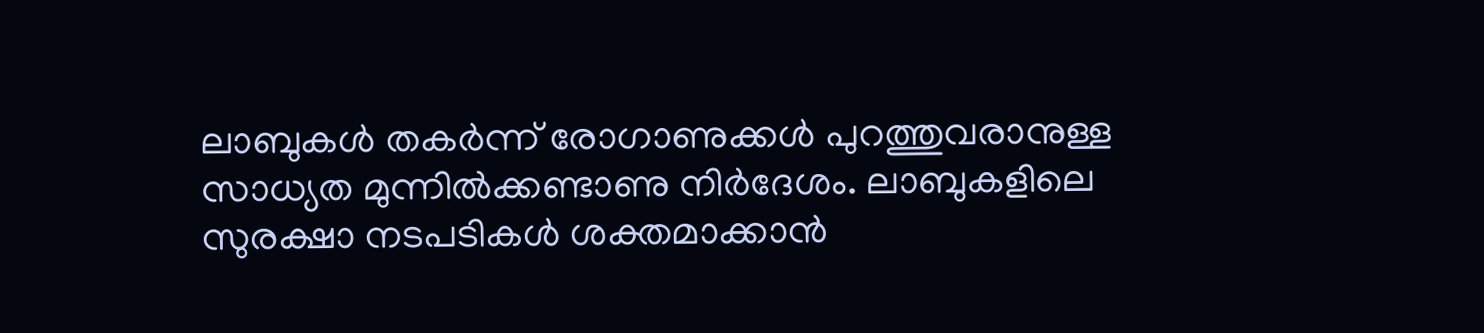ലാബുകള്‍ തകര്‍ന്ന് രോഗാണുക്കള്‍ പുറത്തുവരാനുള്ള സാധ്യത മുന്നില്‍ക്കണ്ടാണു നിര്‍ദേശം. ലാബുകളിലെ സുരക്ഷാ നടപടികള്‍ ശക്തമാക്കാന്‍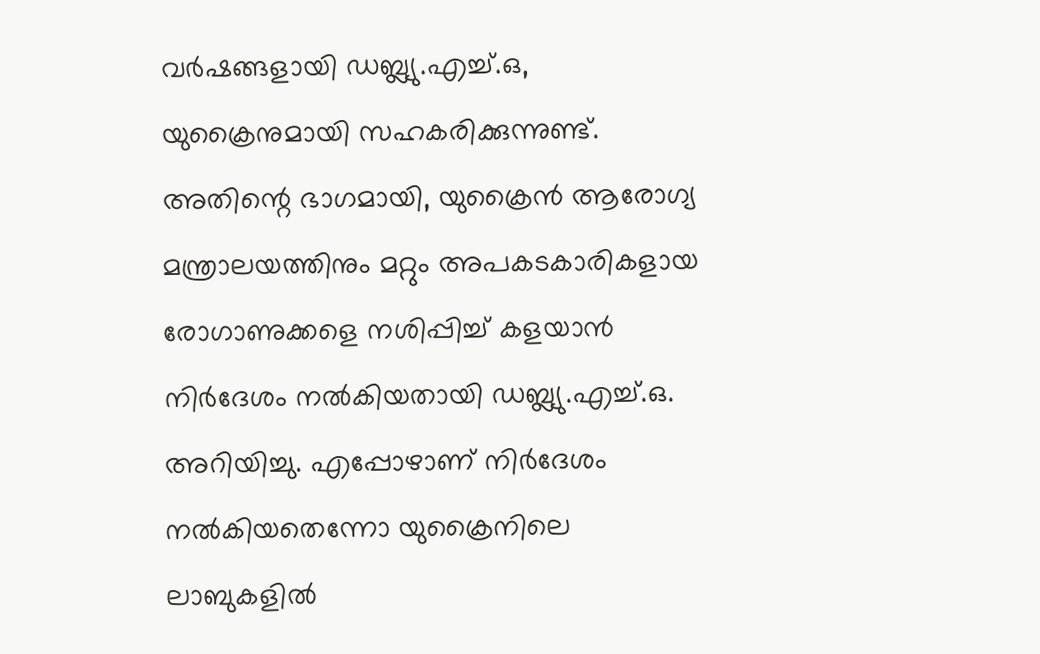വര്‍ഷങ്ങളായി ഡബ്ല്യു.എച്ച്.ഒ, യുക്രൈനുമായി സഹകരിക്കുന്നുണ്ട്. അതിന്റെ ഭാഗമായി, യുക്രൈന്‍ ആരോഗ്യ മന്ത്രാലയത്തിനും മറ്റും അപകടകാരികളായ രോഗാണുക്കളെ നശിപ്പിച്ച് കളയാന്‍ നിര്‍ദേശം നല്‍കിയതായി ഡബ്ല്യു.എച്ച്.ഒ. അറിയിച്ചു. എപ്പോഴാണ് നിര്‍ദേശം നല്‍കിയതെന്നോ യുക്രൈനിലെ ലാബുകളില്‍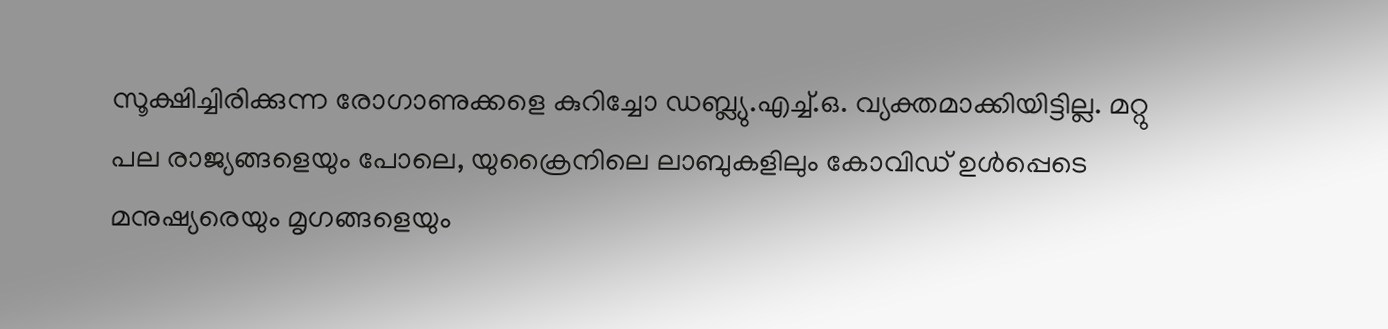സൂക്ഷിച്ചിരിക്കുന്ന രോഗാണുക്കളെ കുറിച്ചോ ഡബ്ല്യു.എച്ച്.ഒ. വ്യക്തമാക്കിയിട്ടില്ല. മറ്റു പല രാജ്യങ്ങളെയും പോലെ, യുക്രൈനിലെ ലാബുകളിലും കോവിഡ് ഉള്‍പ്പെടെ മനുഷ്യരെയും മൃഗങ്ങളെയും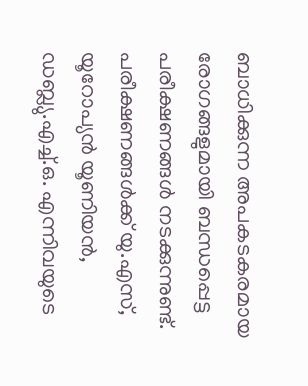ബാധിക്കുന്ന അപകടകരമായ രോഗങ്ങളുമായി ബന്ധപ്പെട്ട പരീക്ഷണങ്ങള്‍ നടക്കുന്നുണ്ട്. പരീക്ഷണങ്ങള്‍ക്ക് യു.എസ്, യൂറോപ്യന്‍ യൂണിയന്‍, ഡബ്ല്യു.എച്ച്.ഒ. എന്നിവയുടെ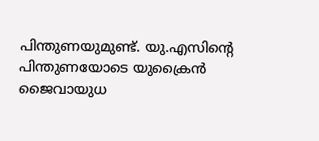പിന്തുണയുമുണ്ട്. യു.എസിന്റെ പിന്തുണയോടെ യുക്രൈന്‍ ജൈവായുധ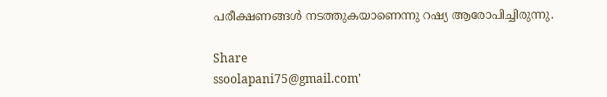പരീക്ഷണങ്ങള്‍ നടത്തുകയാണെന്നു റഷ്യ ആരോപിച്ചിരുന്നു.

Share
ssoolapani75@gmail.com'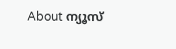About ന്യൂസ്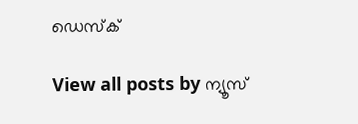ഡെസ്ക്

View all posts by ന്യൂസ്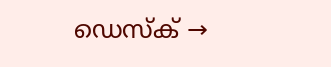ഡെസ്ക് →